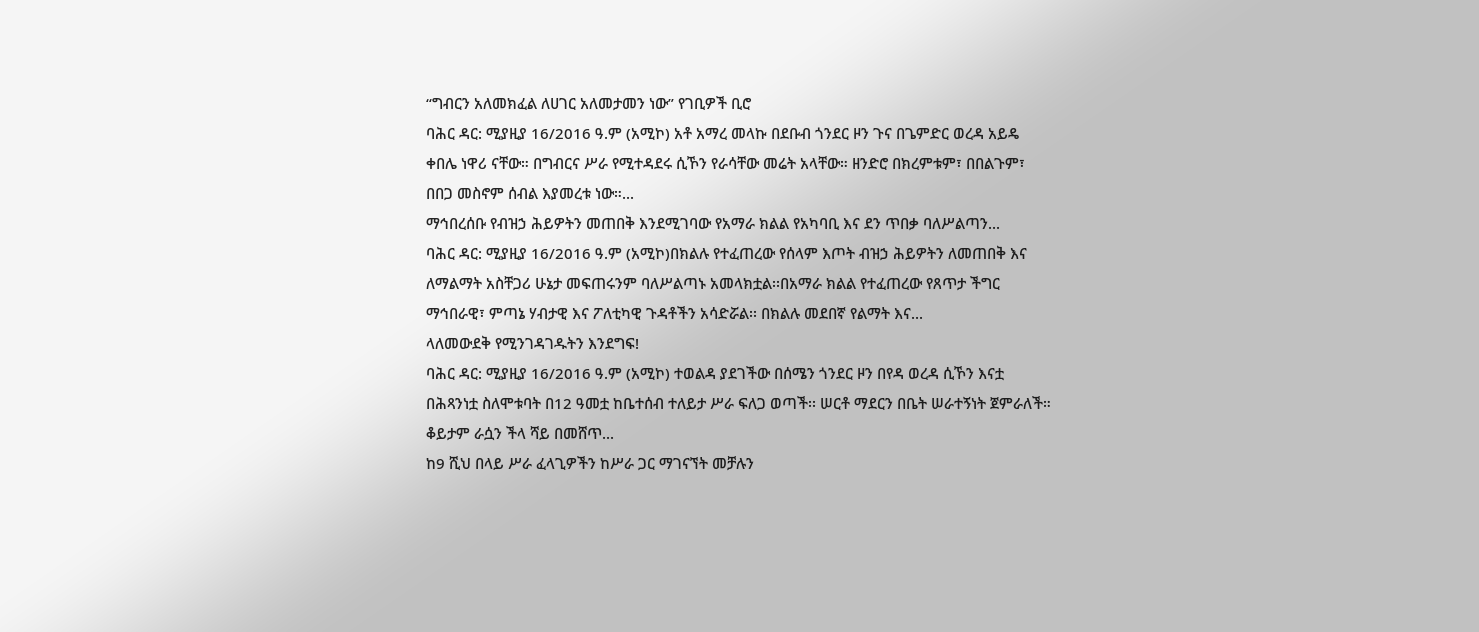“ግብርን አለመክፈል ለሀገር አለመታመን ነው” የገቢዎች ቢሮ
ባሕር ዳር: ሚያዚያ 16/2016 ዓ.ም (አሚኮ) አቶ አማረ መላኩ በደቡብ ጎንደር ዞን ጉና በጌምድር ወረዳ አይዴ ቀበሌ ነዋሪ ናቸው። በግብርና ሥራ የሚተዳደሩ ሲኾን የራሳቸው መሬት አላቸው። ዘንድሮ በክረምቱም፣ በበልጉም፣ በበጋ መስኖም ሰብል እያመረቱ ነው።...
ማኅበረሰቡ የብዝኃ ሕይዎትን መጠበቅ እንደሚገባው የአማራ ክልል የአካባቢ እና ደን ጥበቃ ባለሥልጣን...
ባሕር ዳር: ሚያዚያ 16/2016 ዓ.ም (አሚኮ)በክልሉ የተፈጠረው የሰላም እጦት ብዝኃ ሕይዎትን ለመጠበቅ እና ለማልማት አስቸጋሪ ሁኔታ መፍጠሩንም ባለሥልጣኑ አመላክቷል፡፡በአማራ ክልል የተፈጠረው የጸጥታ ችግር ማኅበራዊ፣ ምጣኔ ሃብታዊ እና ፖለቲካዊ ጉዳቶችን አሳድሯል፡፡ በክልሉ መደበኛ የልማት እና...
ላለመውደቅ የሚንገዳገዱትን እንደግፍ!
ባሕር ዳር: ሚያዚያ 16/2016 ዓ.ም (አሚኮ) ተወልዳ ያደገችው በሰሜን ጎንደር ዞን በየዳ ወረዳ ሲኾን እናቷ በሕጻንነቷ ስለሞቱባት በ12 ዓመቷ ከቤተሰብ ተለይታ ሥራ ፍለጋ ወጣች፡፡ ሠርቶ ማደርን በቤት ሠራተኝነት ጀምራለች። ቆይታም ራሷን ችላ ሻይ በመሸጥ...
ከ9 ሺህ በላይ ሥራ ፈላጊዎችን ከሥራ ጋር ማገናኘት መቻሉን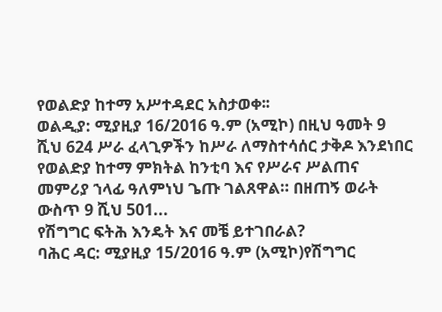የወልድያ ከተማ አሥተዳደር አስታወቀ፡፡
ወልዲያ: ሚያዚያ 16/2016 ዓ.ም (አሚኮ) በዚህ ዓመት 9 ሺህ 624 ሥራ ፈላጊዎችን ከሥራ ለማስተሳሰር ታቅዶ እንደነበር የወልድያ ከተማ ምክትል ከንቲባ እና የሥራና ሥልጠና መምሪያ ኀላፊ ዓለምነህ ጌጡ ገልጸዋል። በዘጠኝ ወራት ውስጥ 9 ሺህ 501...
የሽግግር ፍትሕ እንዴት እና መቼ ይተገበራል?
ባሕር ዳር: ሚያዚያ 15/2016 ዓ.ም (አሚኮ)የሽግግር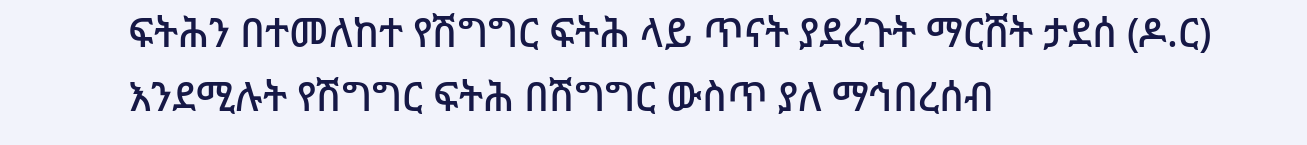ፍትሕን በተመለከተ የሽግግር ፍትሕ ላይ ጥናት ያደረጉት ማርሸት ታደሰ (ዶ.ር) እንደሚሉት የሽግግር ፍትሕ በሽግግር ውስጥ ያለ ማኅበረሰብ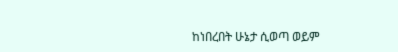ከነበረበት ሁኔታ ሲወጣ ወይም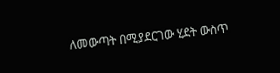ለመውጣት በሚያደርገው ሂደት ውስጥ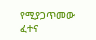የሚያጋጥመው ፈተና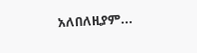አለበለዚያም...